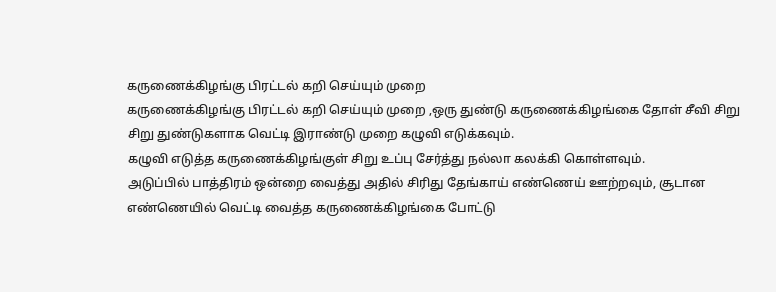கருணைக்கிழங்கு பிரட்டல் கறி செய்யும் முறை
கருணைக்கிழங்கு பிரட்டல் கறி செய்யும் முறை ,ஒரு துண்டு கருணைக்கிழங்கை தோள் சீவி சிறு சிறு துண்டுகளாக வெட்டி இராண்டு முறை கழுவி எடுக்கவும்.
கழுவி எடுத்த கருணைக்கிழங்குள் சிறு உப்பு சேர்த்து நல்லா கலக்கி கொள்ளவும்.
அடுப்பில் பாத்திரம் ஒன்றை வைத்து அதில் சிரிது தேங்காய் எண்ணெய் ஊற்றவும், சூடான எண்ணெயில் வெட்டி வைத்த கருணைக்கிழங்கை போட்டு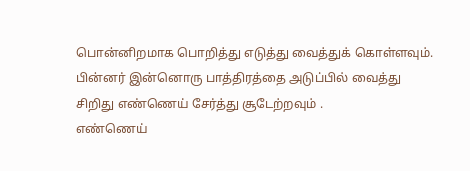பொன்னிறமாக பொறித்து எடுத்து வைத்துக் கொள்ளவும்.
பின்னர் இன்னொரு பாத்திரத்தை அடுப்பில் வைத்து சிறிது எண்ணெய் சேர்த்து சூடேற்றவும் .
எண்ணெய்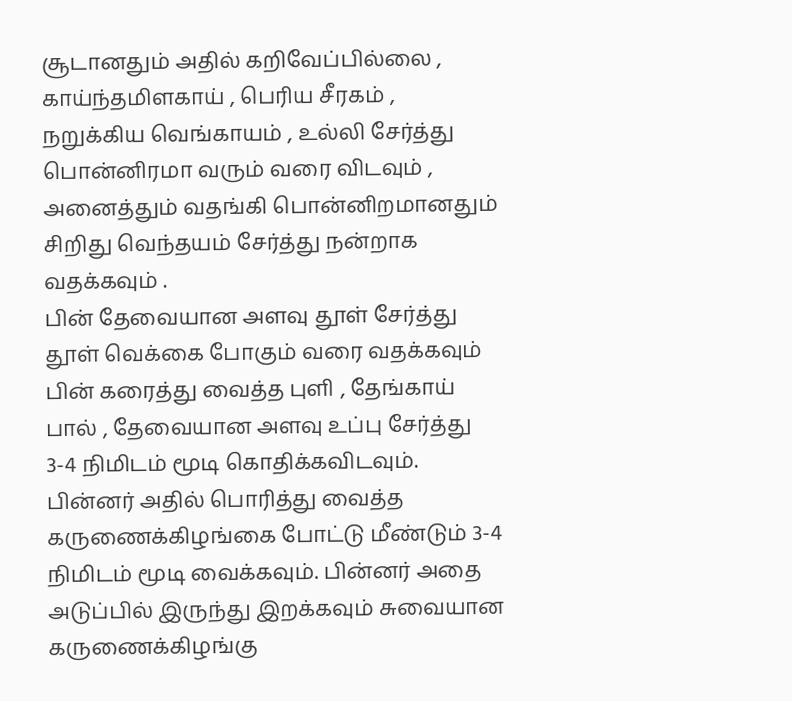சூடானதும் அதில் கறிவேப்பில்லை , காய்ந்தமிளகாய் , பெரிய சீரகம் , நறுக்கிய வெங்காயம் , உல்லி சேர்த்து பொன்னிரமா வரும் வரை விடவும் , அனைத்தும் வதங்கி பொன்னிறமானதும் சிறிது வெந்தயம் சேர்த்து நன்றாக வதக்கவும் .
பின் தேவையான அளவு தூள் சேர்த்து தூள் வெக்கை போகும் வரை வதக்கவும் பின் கரைத்து வைத்த புளி , தேங்காய் பால் , தேவையான அளவு உப்பு சேர்த்து 3-4 நிமிடம் மூடி கொதிக்கவிடவும்.
பின்னர் அதில் பொரித்து வைத்த கருணைக்கிழங்கை போட்டு மீண்டும் 3-4 நிமிடம் மூடி வைக்கவும். பின்னர் அதை அடுப்பில் இருந்து இறக்கவும் சுவையான கருணைக்கிழங்கு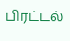பிரட்டல்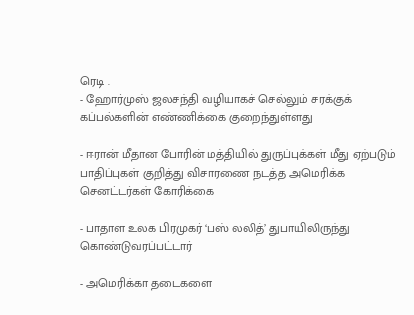ரெடி .
- ஹோர்முஸ் ஜலசந்தி வழியாகச் செல்லும் சரக்குக் கப்பல்களின் எண்ணிக்கை குறைந்துள்ளது

- ஈரான் மீதான போரின் மத்தியில் துருப்புக்கள் மீது ஏற்படும் பாதிப்புகள் குறித்து விசாரணை நடத்த அமெரிக்க செனட்டர்கள் கோரிக்கை

- பாதாள உலக பிரமுகர் ‘பஸ் லலித்’ துபாயிலிருந்து கொண்டுவரப்பட்டார்

- அமெரிக்கா தடைகளை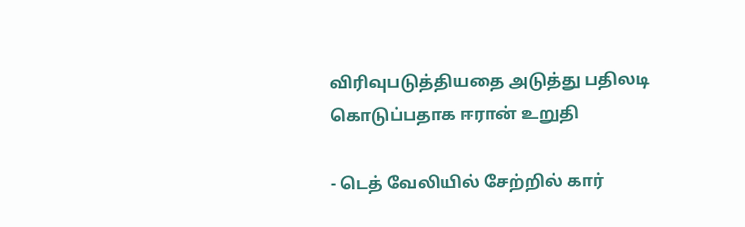விரிவுபடுத்தியதை அடுத்து பதிலடி கொடுப்பதாக ஈரான் உறுதி

- டெத் வேலியில் சேற்றில் கார்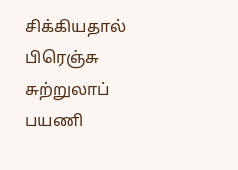சிக்கியதால் பிரெஞ்சு சுற்றுலாப் பயணி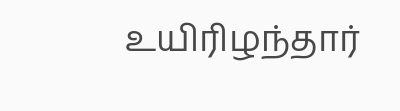உயிரிழந்தார்